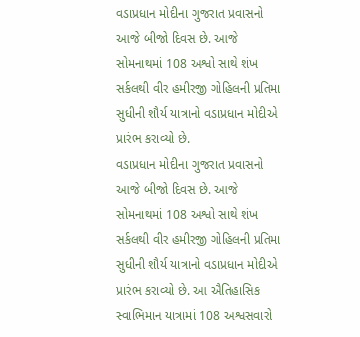વડાપ્રધાન મોદીના ગુજરાત પ્રવાસનો આજે બીજો દિવસ છે. આજે સોમનાથમાં 108 અશ્વો સાથે શંખ સર્કલથી વીર હમીરજી ગોહિલની પ્રતિમા સુધીની શૌર્ય યાત્રાનો વડાપ્રધાન મોદીએ પ્રારંભ કરાવ્યો છે.
વડાપ્રધાન મોદીના ગુજરાત પ્રવાસનો આજે બીજો દિવસ છે. આજે સોમનાથમાં 108 અશ્વો સાથે શંખ સર્કલથી વીર હમીરજી ગોહિલની પ્રતિમા સુધીની શૌર્ય યાત્રાનો વડાપ્રધાન મોદીએ પ્રારંભ કરાવ્યો છે. આ ઐતિહાસિક સ્વાભિમાન યાત્રામાં 108 અશ્વસવારો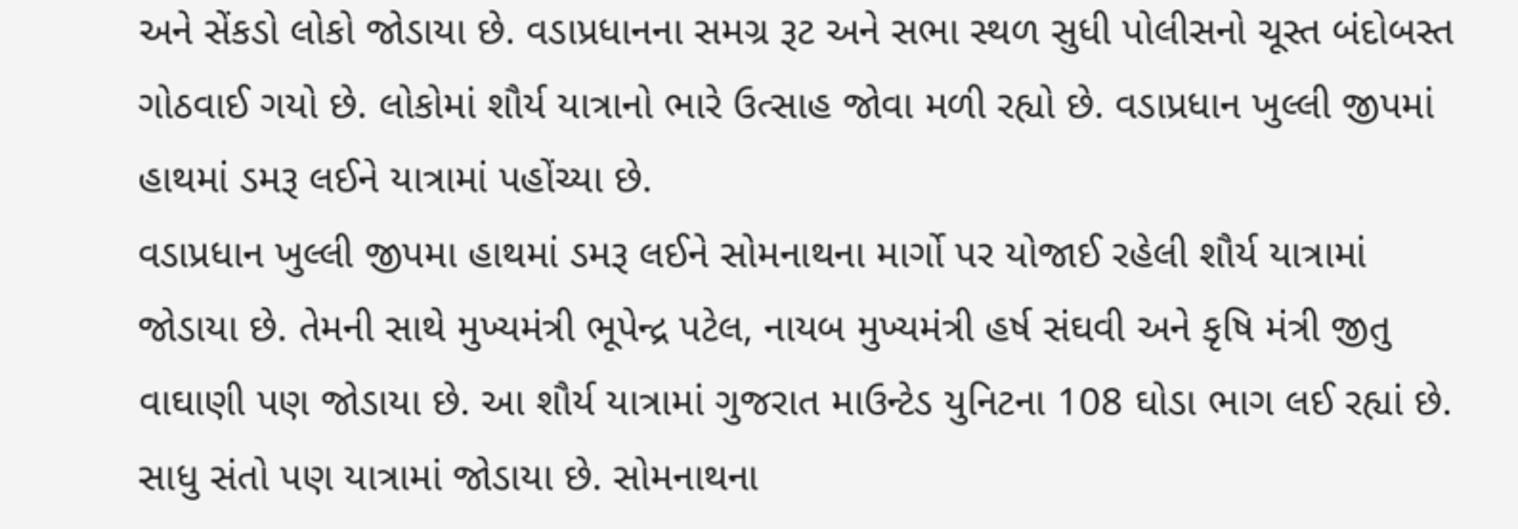અને સેંકડો લોકો જોડાયા છે. વડાપ્રધાનના સમગ્ર રૂટ અને સભા સ્થળ સુધી પોલીસનો ચૂસ્ત બંદોબસ્ત ગોઠવાઈ ગયો છે. લોકોમાં શૌર્ય યાત્રાનો ભારે ઉત્સાહ જોવા મળી રહ્યો છે. વડાપ્રધાન ખુલ્લી જીપમાં હાથમાં ડમરૂ લઈને યાત્રામાં પહોંચ્યા છે.
વડાપ્રધાન ખુલ્લી જીપમા હાથમાં ડમરૂ લઈને સોમનાથના માર્ગો પર યોજાઈ રહેલી શૌર્ય યાત્રામાં જોડાયા છે. તેમની સાથે મુખ્યમંત્રી ભૂપેન્દ્ર પટેલ, નાયબ મુખ્યમંત્રી હર્ષ સંઘવી અને કૃષિ મંત્રી જીતુ વાઘાણી પણ જોડાયા છે. આ શૌર્ય યાત્રામાં ગુજરાત માઉન્ટેડ યુનિટના 108 ઘોડા ભાગ લઈ રહ્યાં છે. સાધુ સંતો પણ યાત્રામાં જોડાયા છે. સોમનાથના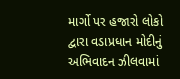માર્ગો પર હજારો લોકો દ્વારા વડાપ્રધાન મોદીનું અભિવાદન ઝીલવામાં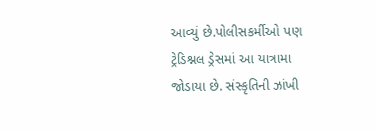આવ્યું છે.પોલીસકર્મીઓ પણ ટ્રેડિશ્નલ ડ્રેસમાં આ યાત્રામા જોડાયા છે. સંસ્કૃતિની ઝાંખી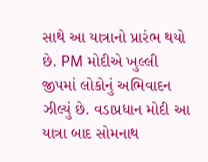સાથે આ યાત્રાનો પ્રારંભ થયો છે. PM મોદીએ ખુલ્લી જીપમાં લોકોનું અભિવાદન ઝીલ્યું છે. વડાપ્રધાન મોદી આ યાત્રા બાદ સોમનાથ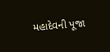મહાદેવની પૂજા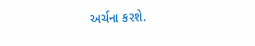અર્ચના કરશે.